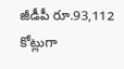జీడీపీ రూ.93,112 కోట్లుగా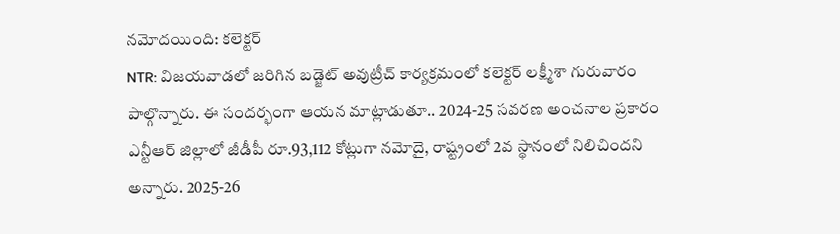నమోదయింది: కలెక్టర్
NTR: విజయవాడలో జరిగిన బడ్జెట్ అవుట్రీచ్ కార్యక్రమంలో కలెక్టర్ లక్ష్మీశా గురువారం పాల్గొన్నారు. ఈ సందర్భంగా ఆయన మాట్లాడుతూ.. 2024-25 సవరణ అంచనాల ప్రకారం ఎన్టీఆర్ జిల్లాలో జీడీపీ రూ.93,112 కోట్లుగా నమోదై, రాష్ట్రంలో 2వ స్థానంలో నిలిచిందని అన్నారు. 2025-26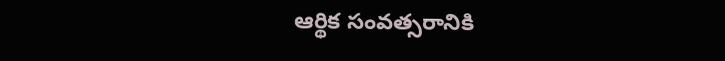ఆర్థిక సంవత్సరానికి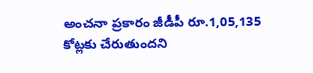అంచనా ప్రకారం జీడీపీ రూ.1,05,135 కోట్లకు చేరుతుందని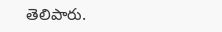తెలిపారు.